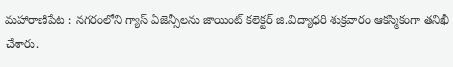మహారాణిపేట : నగరంలోని గ్యాస్ ఏజెన్సీలను జాయింట్ కలెక్టర్ జి.విద్యాధరి శుక్రవారం ఆకస్మికంగా తనిఖీ చేశారు.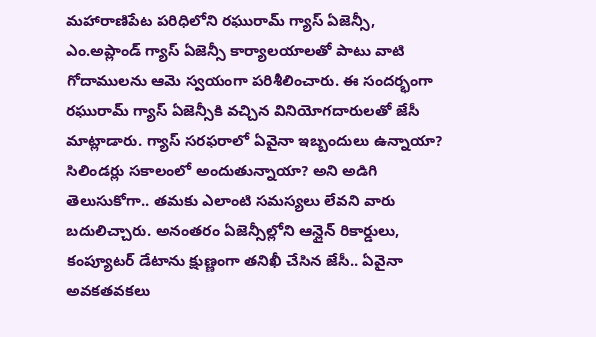మహారాణిపేట పరిధిలోని రఘురామ్ గ్యాస్ ఏజెన్సీ, ఎం.అప్లాండ్ గ్యాస్ ఏజెన్సీ కార్యాలయాలతో పాటు వాటి గోదాములను ఆమె స్వయంగా పరిశీలించారు. ఈ సందర్భంగా రఘురామ్ గ్యాస్ ఏజెన్సీకి వచ్చిన వినియోగదారులతో జేసీ మాట్లాడారు. గ్యాస్ సరఫరాలో ఏవైనా ఇబ్బందులు ఉన్నాయా? సిలిండర్లు సకాలంలో అందుతున్నాయా? అని అడిగి తెలుసుకోగా.. తమకు ఎలాంటి సమస్యలు లేవని వారు బదులిచ్చారు. అనంతరం ఏజెన్సీల్లోని ఆన్లైన్ రికార్డులు, కంప్యూటర్ డేటాను క్షుణ్ణంగా తనిఖీ చేసిన జేసీ.. ఏవైనా అవకతవకలు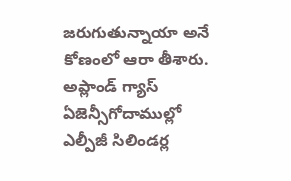జరుగుతున్నాయా అనే కోణంలో ఆరా తీశారు. అప్లాండ్ గ్యాస్ ఏజెన్సీగోదాముల్లో ఎల్పీజీ సిలిండర్ల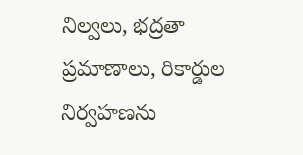నిల్వలు, భద్రతా ప్రమాణాలు, రికార్డుల నిర్వహణను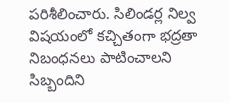పరిశీలించారు. సిలిండర్ల నిల్వ విషయంలో కచ్చితంగా భద్రతా నిబంధనలు పాటించాలని సిబ్బందిని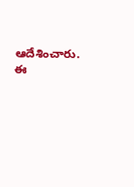ఆదేశించారు. ఈ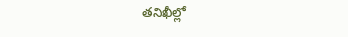తనిఖీల్లో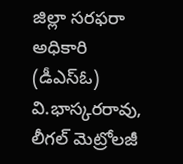జిల్లా సరఫరా అధికారి (డీఎస్ఓ) వి.భాస్కరరావు, లీగల్ మెట్రోలజీ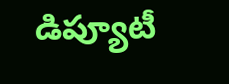డిప్యూటీ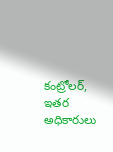కంట్రోలర్, ఇతర అధికారులు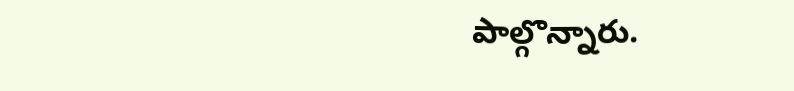పాల్గొన్నారు.